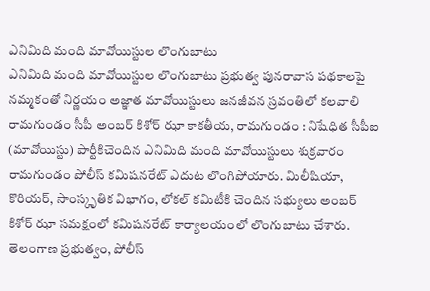ఎనిమిది మంది మావోయిస్టుల లొంగుబాటు
ఎనిమిది మంది మావోయిస్టుల లొంగుబాటు ప్రభుత్వ పునరావాస పథకాలపై నమ్మకంతో నిర్ణయం అజ్ఞాత మావోయిస్టులు జనజీవన స్రవంతిలో కలవాలి రామగుండం సీపీ అంబర్ కిశోర్ ఝా కాకతీయ, రామగుండం : నిషేధిత సీపీఐ (మావోయిస్టు) పార్టీకిచెందిన ఎనిమిది మంది మావోయిస్టులు శుక్రవారం రామగుండం పోలీస్ కమిషనరేట్ ఎదుట లొంగిపోయారు. మిలీషియా, కొరియర్, సాంస్కృతిక విభాగం, లోకల్ కమిటీకి చెందిన సభ్యులు అంబర్ కిశోర్ ఝా సమక్షంలో కమిషనరేట్ కార్యాలయంలో లొంగుబాటు చేశారు. తెలంగాణ ప్రభుత్వం, పోలీస్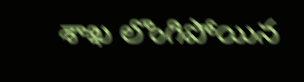శాఖ లొంగిపోయిన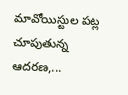మావోయిస్టుల పట్ల చూపుతున్న ఆదరణ,...